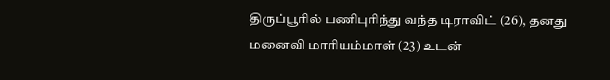திருப்பூரில் பணிபுரிந்து வந்த டிராவிட் (26), தனது மனைவி மாரியம்மாள் (23) உடன்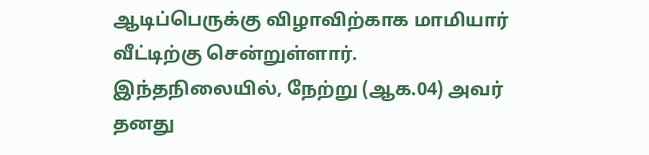ஆடிப்பெருக்கு விழாவிற்காக மாமியார் வீட்டிற்கு சென்றுள்ளார். இந்தநிலையில், நேற்று (ஆக.04) அவர் தனது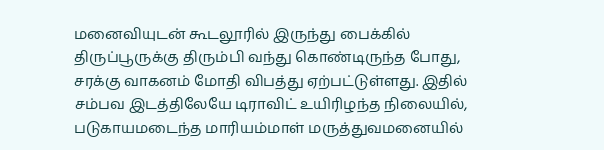மனைவியுடன் கூடலூரில் இருந்து பைக்கில் திருப்பூருக்கு திரும்பி வந்து கொண்டிருந்த போது, சரக்கு வாகனம் மோதி விபத்து ஏற்பட்டுள்ளது. இதில் சம்பவ இடத்திலேயே டிராவிட் உயிரிழந்த நிலையில், படுகாயமடைந்த மாரியம்மாள் மருத்துவமனையில்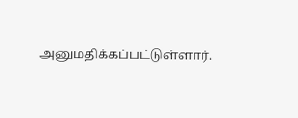அனுமதிக்கப்பட்டுள்ளார்.